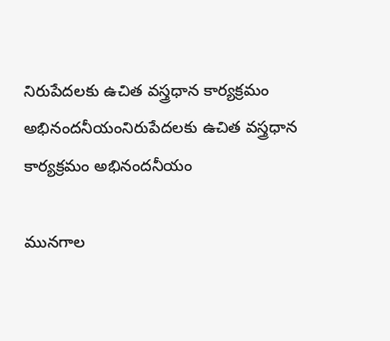నిరుపేదలకు ఉచిత వస్త్రధాన కార్యక్రమం అభినందనీయంనిరుపేదలకు ఉచిత వస్త్రధాన కార్యక్రమం అభినందనీయం

మునగాల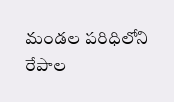మండల పరిధిలోని రేపాల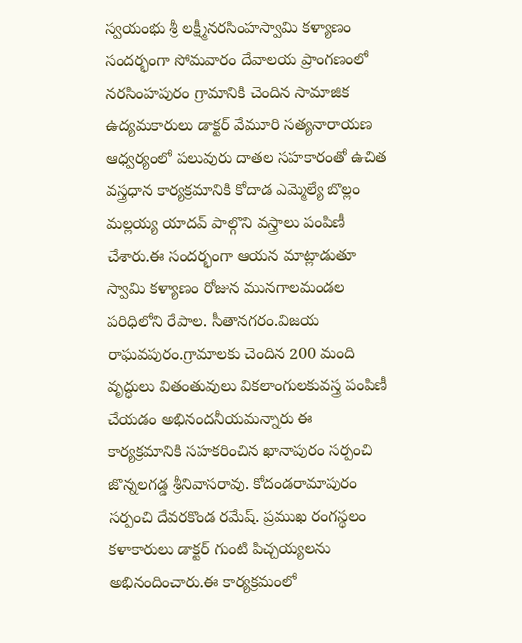స్వయంభు శ్రీ లక్ష్మీనరసింహస్వామి కళ్యాణం సందర్భంగా సోమవారం దేవాలయ ప్రాంగణంలో నరసింహపురం గ్రామానికి చెందిన సామాజిక ఉద్యమకారులు డాక్టర్ వేమూరి సత్యనారాయణ ఆధ్వర్యంలో పలువురు దాతల సహకారంతో ఉచిత వస్త్రధాన కార్యక్రమానికి కోదాడ ఎమ్మెల్యే బొల్లం మల్లయ్య యాదవ్ పాల్గొని వస్త్రాలు పంపిణీ చేశారు.ఈ సందర్భంగా ఆయన మాట్లాడుతూ స్వామి కళ్యాణం రోజున మునగాలమండల పరిధిలోని రేపాల. సీతానగరం.విజయ రాఘవపురం.గ్రామాలకు చెందిన 200 మంది వృద్ధులు వితంతువులు వికలాంగులకువస్త్ర పంపిణీ చేయడం అభినందనీయమన్నారు ఈ కార్యక్రమానికి సహకరించిన ఖానాపురం సర్పంచి జొన్నలగడ్డ శ్రీనివాసరావు. కోదండరామాపురం సర్పంచి దేవరకొండ రమేష్. ప్రముఖ రంగస్థలం కళాకారులు డాక్టర్ గుంటి పిచ్చయ్యలను అభినందించారు.ఈ కార్యక్రమంలో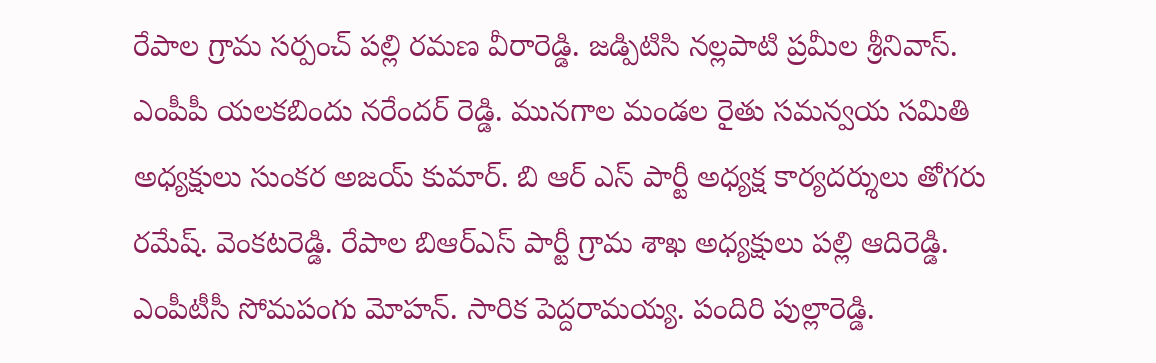రేపాల గ్రామ సర్పంచ్ పల్లి రమణ వీరారెడ్డి. జడ్పిటిసి నల్లపాటి ప్రమీల శ్రీనివాస్. ఎంపీపీ యలకబిందు నరేందర్ రెడ్డి. మునగాల మండల రైతు సమన్వయ సమితి అధ్యక్షులు సుంకర అజయ్ కుమార్. బి ఆర్ ఎస్ పార్టీ అధ్యక్ష కార్యదర్శులు తోగరు రమేష్. వెంకటరెడ్డి. రేపాల బిఆర్ఎస్ పార్టీ గ్రామ శాఖ అధ్యక్షులు పల్లి ఆదిరెడ్డి. ఎంపీటీసీ సోమపంగు మోహన్. సారిక పెద్దరామయ్య. పందిరి పుల్లారెడ్డి.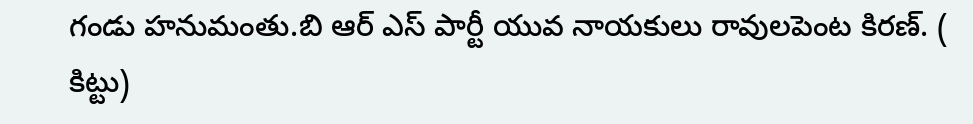గండు హనుమంతు.బి ఆర్ ఎస్ పార్టీ యువ నాయకులు రావులపెంట కిరణ్. ( కిట్టు)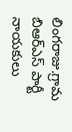లింగరాజు.గ్రామ బిఆర్ఎస్ పార్టీ నాయకులు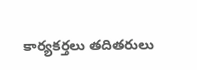కార్యకర్తలు తదితరులు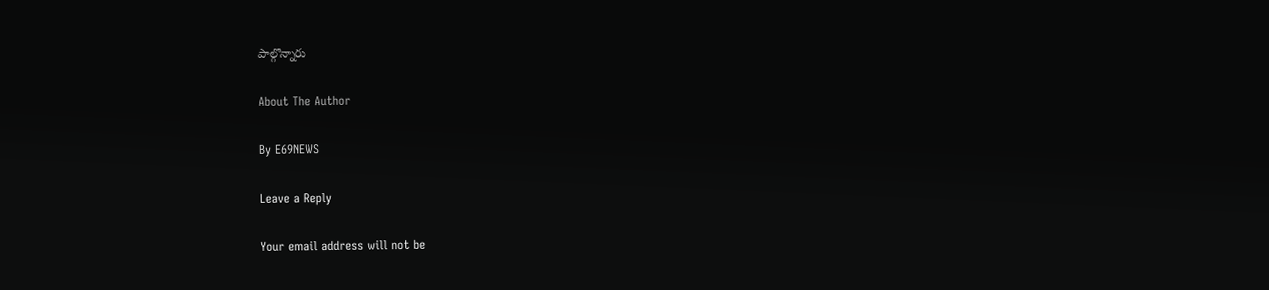పాల్గొన్నారు

About The Author

By E69NEWS

Leave a Reply

Your email address will not be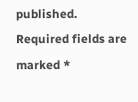published. Required fields are marked *